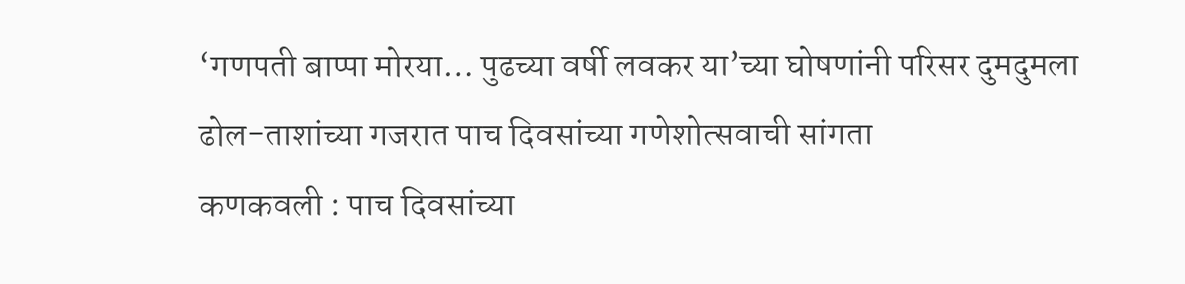‘गणपती बाप्पा मोरया… पुढच्या वर्षी लवकर या’च्या घोषणांनी परिसर दुमदुमला
ढोल-ताशांच्या गजरात पाच दिवसांच्या गणेशोत्सवाची सांगता
कणकवली : पाच दिवसांच्या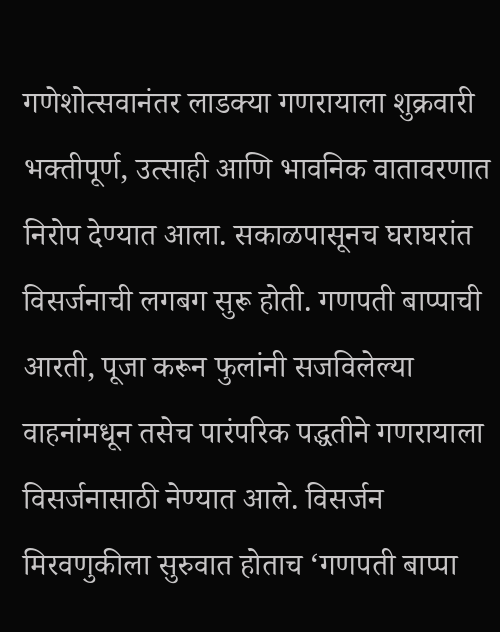गणेशोत्सवानंतर लाडक्या गणरायाला शुक्रवारी भक्तीपूर्ण, उत्साही आणि भावनिक वातावरणात निरोप देण्यात आला. सकाळपासूनच घराघरांत विसर्जनाची लगबग सुरू होती. गणपती बाप्पाची आरती, पूजा करून फुलांनी सजविलेल्या वाहनांमधून तसेच पारंपरिक पद्धतीने गणरायाला विसर्जनासाठी नेण्यात आले. विसर्जन मिरवणुकीला सुरुवात होताच ‘गणपती बाप्पा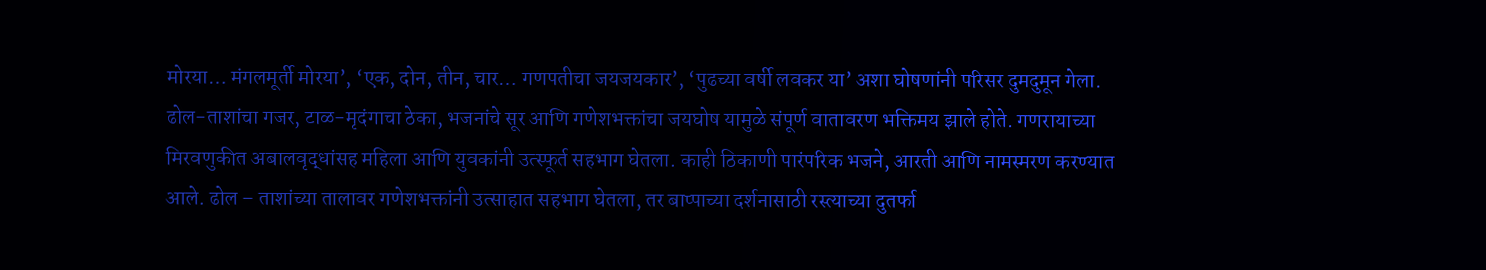मोरया… मंगलमूर्ती मोरया’, ‘एक, दोन, तीन, चार… गणपतीचा जयजयकार’, ‘पुढच्या वर्षी लवकर या’ अशा घोषणांनी परिसर दुमदुमून गेला. ढोल-ताशांचा गजर, टाळ-मृदंगाचा ठेका, भजनांचे सूर आणि गणेशभक्तांचा जयघोष यामुळे संपूर्ण वातावरण भक्तिमय झाले होते. गणरायाच्या मिरवणुकीत अबालवृद्धांसह महिला आणि युवकांनी उत्स्फूर्त सहभाग घेतला. काही ठिकाणी पारंपरिक भजने, आरती आणि नामस्मरण करण्यात आले. ढोल – ताशांच्या तालावर गणेशभक्तांनी उत्साहात सहभाग घेतला, तर बाप्पाच्या दर्शनासाठी रस्त्याच्या दुतर्फा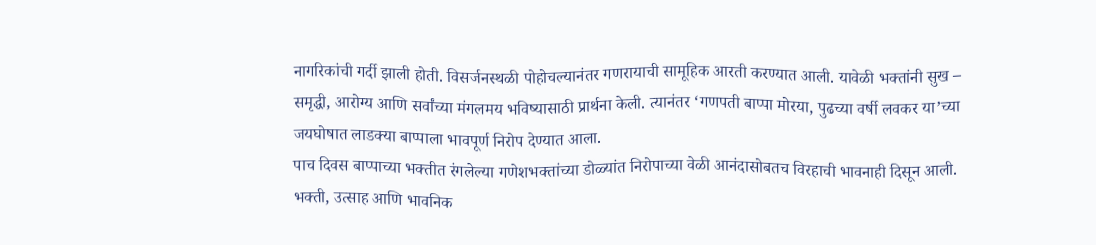नागरिकांची गर्दी झाली होती. विसर्जनस्थळी पोहोचल्यानंतर गणरायाची सामूहिक आरती करण्यात आली. यावेळी भक्तांनी सुख – समृद्धी, आरोग्य आणि सर्वांच्या मंगलमय भविष्यासाठी प्रार्थना केली. त्यानंतर ‘गणपती बाप्पा मोरया, पुढच्या वर्षी लवकर या’च्या जयघोषात लाडक्या बाप्पाला भावपूर्ण निरोप देण्यात आला.
पाच दिवस बाप्पाच्या भक्तीत रंगलेल्या गणेशभक्तांच्या डोळ्यांत निरोपाच्या वेळी आनंदासोबतच विरहाची भावनाही दिसून आली. भक्ती, उत्साह आणि भावनिक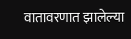वातावरणात झालेल्या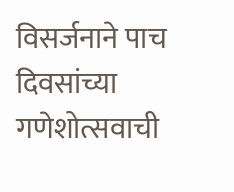विसर्जनाने पाच दिवसांच्या गणेशोत्सवाची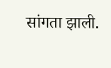सांगता झाली.